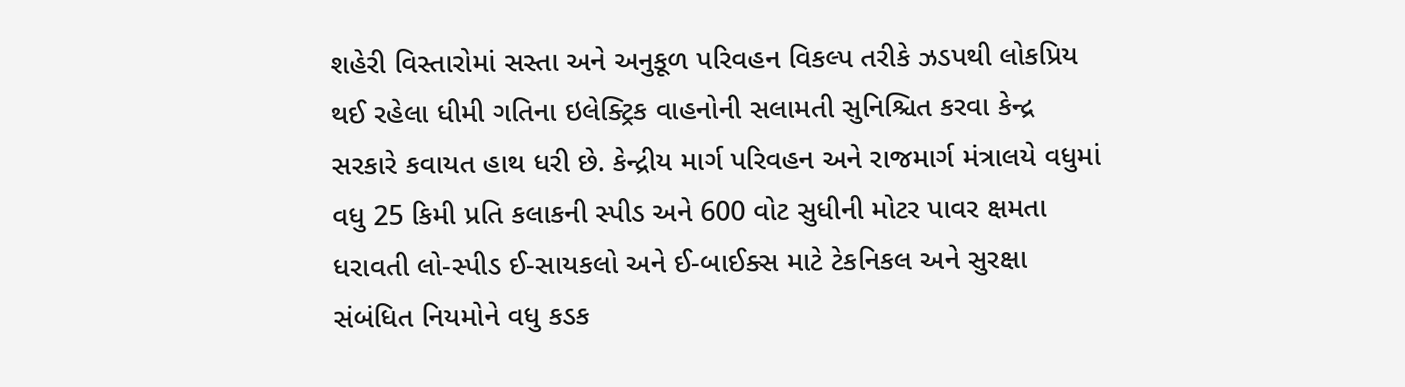શહેરી વિસ્તારોમાં સસ્તા અને અનુકૂળ પરિવહન વિકલ્પ તરીકે ઝડપથી લોકપ્રિય થઈ રહેલા ધીમી ગતિના ઇલેક્ટ્રિક વાહનોની સલામતી સુનિશ્ચિત કરવા કેન્દ્ર સરકારે કવાયત હાથ ધરી છે. કેન્દ્રીય માર્ગ પરિવહન અને રાજમાર્ગ મંત્રાલયે વધુમાં વધુ 25 કિમી પ્રતિ કલાકની સ્પીડ અને 600 વોટ સુધીની મોટર પાવર ક્ષમતા ધરાવતી લો-સ્પીડ ઈ-સાયકલો અને ઈ-બાઈક્સ માટે ટેકનિકલ અને સુરક્ષા સંબંધિત નિયમોને વધુ કડક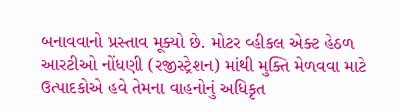બનાવવાનો પ્રસ્તાવ મૂક્યો છે. મોટર વ્હીકલ એક્ટ હેઠળ આરટીઓ નોંધણી (રજીસ્ટ્રેશન) માંથી મુક્તિ મેળવવા માટે ઉત્પાદકોએ હવે તેમના વાહનોનું અધિકૃત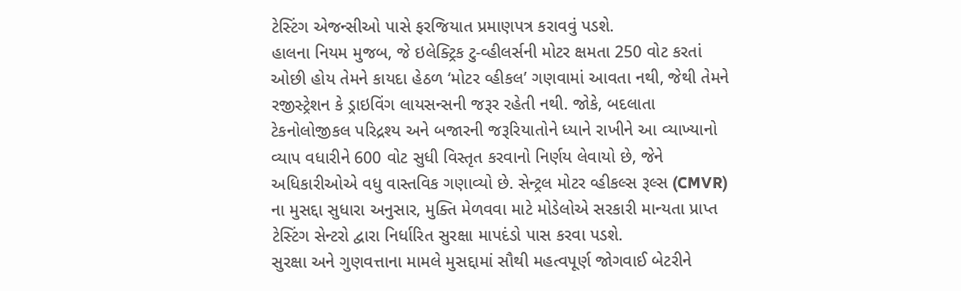ટેસ્ટિંગ એજન્સીઓ પાસે ફરજિયાત પ્રમાણપત્ર કરાવવું પડશે.
હાલના નિયમ મુજબ, જે ઇલેક્ટ્રિક ટુ-વ્હીલર્સની મોટર ક્ષમતા 250 વોટ કરતાં ઓછી હોય તેમને કાયદા હેઠળ ‘મોટર વ્હીકલ’ ગણવામાં આવતા નથી, જેથી તેમને રજીસ્ટ્રેશન કે ડ્રાઇવિંગ લાયસન્સની જરૂર રહેતી નથી. જોકે, બદલાતા ટેકનોલોજીકલ પરિદ્રશ્ય અને બજારની જરૂરિયાતોને ધ્યાને રાખીને આ વ્યાખ્યાનો વ્યાપ વધારીને 600 વોટ સુધી વિસ્તૃત કરવાનો નિર્ણય લેવાયો છે, જેને અધિકારીઓએ વધુ વાસ્તવિક ગણાવ્યો છે. સેન્ટ્રલ મોટર વ્હીકલ્સ રૂલ્સ (CMVR) ના મુસદ્દા સુધારા અનુસાર, મુક્તિ મેળવવા માટે મોડેલોએ સરકારી માન્યતા પ્રાપ્ત ટેસ્ટિંગ સેન્ટરો દ્વારા નિર્ધારિત સુરક્ષા માપદંડો પાસ કરવા પડશે.
સુરક્ષા અને ગુણવત્તાના મામલે મુસદ્દામાં સૌથી મહત્વપૂર્ણ જોગવાઈ બેટરીને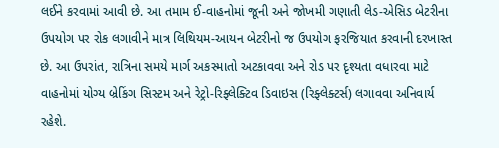લઈને કરવામાં આવી છે. આ તમામ ઈ-વાહનોમાં જૂની અને જોખમી ગણાતી લેડ-એસિડ બેટરીના ઉપયોગ પર રોક લગાવીને માત્ર લિથિયમ-આયન બેટરીનો જ ઉપયોગ ફરજિયાત કરવાની દરખાસ્ત છે. આ ઉપરાંત, રાત્રિના સમયે માર્ગ અકસ્માતો અટકાવવા અને રોડ પર દૃશ્યતા વધારવા માટે વાહનોમાં યોગ્ય બ્રેકિંગ સિસ્ટમ અને રેટ્રો-રિફ્લેક્ટિવ ડિવાઇસ (રિફ્લેક્ટર્સ) લગાવવા અનિવાર્ય રહેશે.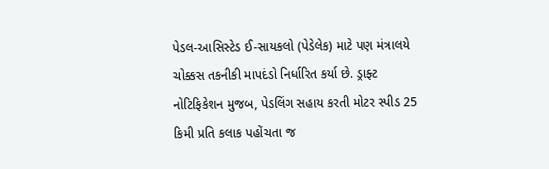પેડલ-આસિસ્ટેડ ઈ-સાયકલો (પેડેલેક) માટે પણ મંત્રાલયે ચોક્કસ તકનીકી માપદંડો નિર્ધારિત કર્યા છે. ડ્રાફ્ટ નોટિફિકેશન મુજબ, પેડલિંગ સહાય કરતી મોટર સ્પીડ 25 કિમી પ્રતિ કલાક પહોંચતા જ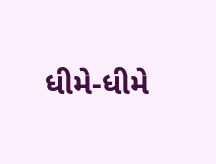ધીમે-ધીમે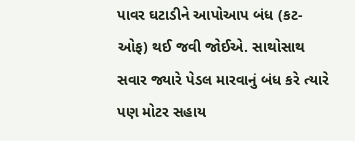પાવર ઘટાડીને આપોઆપ બંધ (કટ-ઓફ) થઈ જવી જોઈએ. સાથોસાથ સવાર જ્યારે પેડલ મારવાનું બંધ કરે ત્યારે પણ મોટર સહાય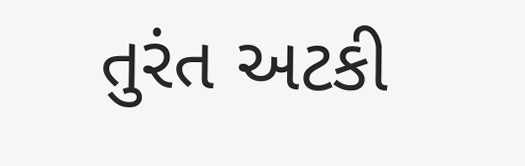તુરંત અટકી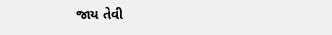જાય તેવી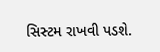સિસ્ટમ રાખવી પડશે.